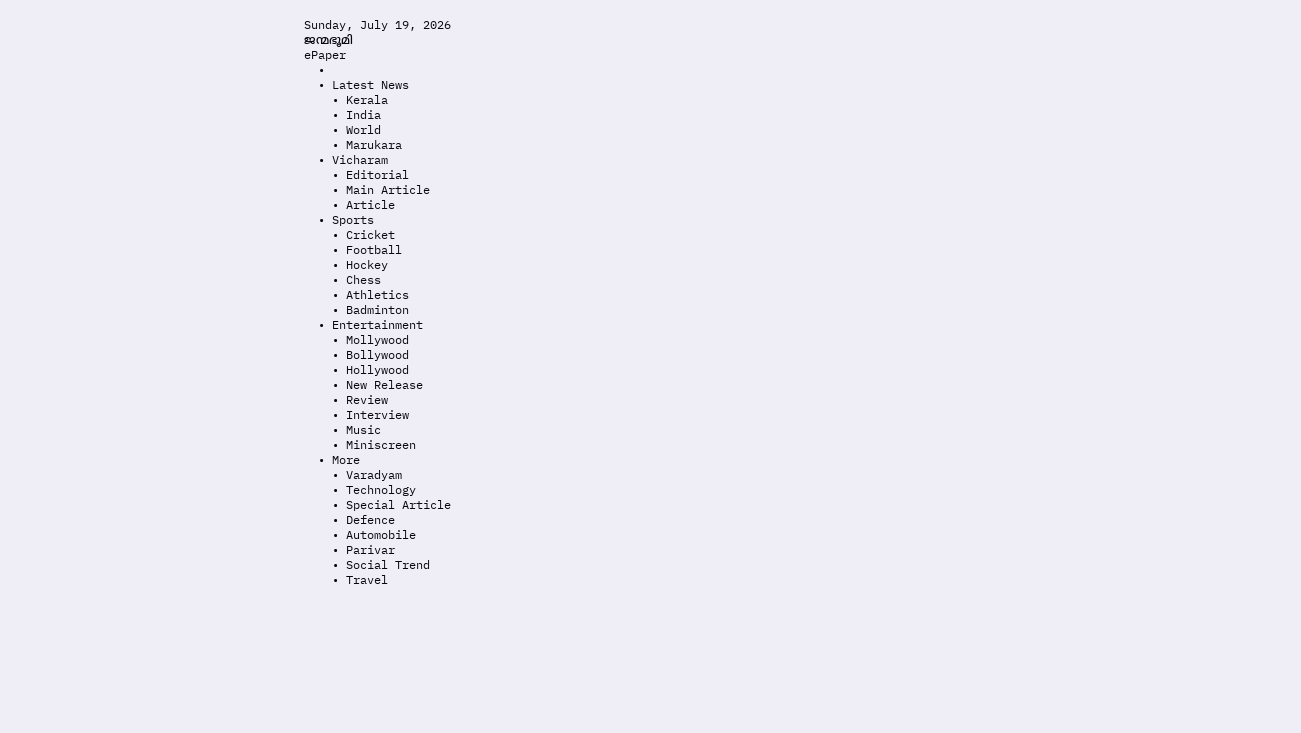Sunday, July 19, 2026
ജന്മഭൂമി
ePaper
  •
  • Latest News
    • Kerala
    • India
    • World
    • Marukara
  • Vicharam
    • Editorial
    • Main Article
    • Article
  • Sports
    • Cricket
    • Football
    • Hockey
    • Chess
    • Athletics
    • Badminton
  • Entertainment
    • Mollywood
    • Bollywood
    • Hollywood
    • New Release
    • Review
    • Interview
    • Music
    • Miniscreen
  • More
    • Varadyam
    • Technology
    • Special Article
    • Defence
    • Automobile
    • Parivar
    • Social Trend
    • Travel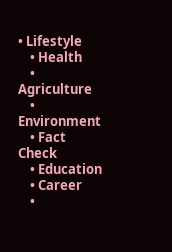• Lifestyle
    • Health
    • Agriculture
    • Environment
    • Fact Check
    • Education
    • Career
    •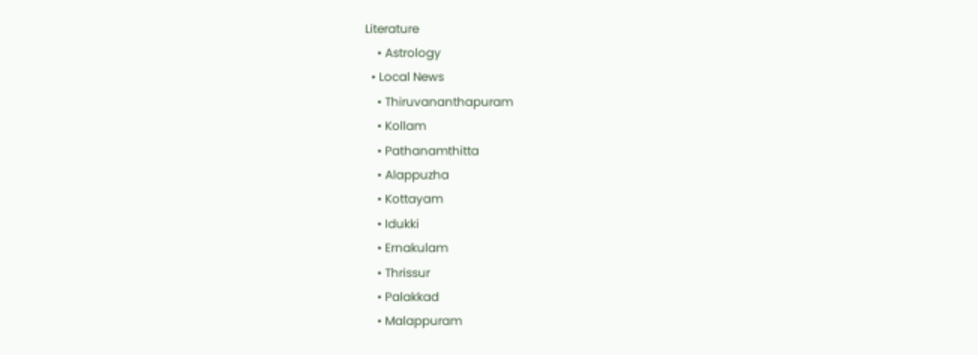Literature
    • Astrology
  • Local News
    • Thiruvananthapuram
    • Kollam
    • Pathanamthitta
    • Alappuzha
    • Kottayam
    • Idukki
    • Ernakulam
    • Thrissur
    • Palakkad
    • Malappuram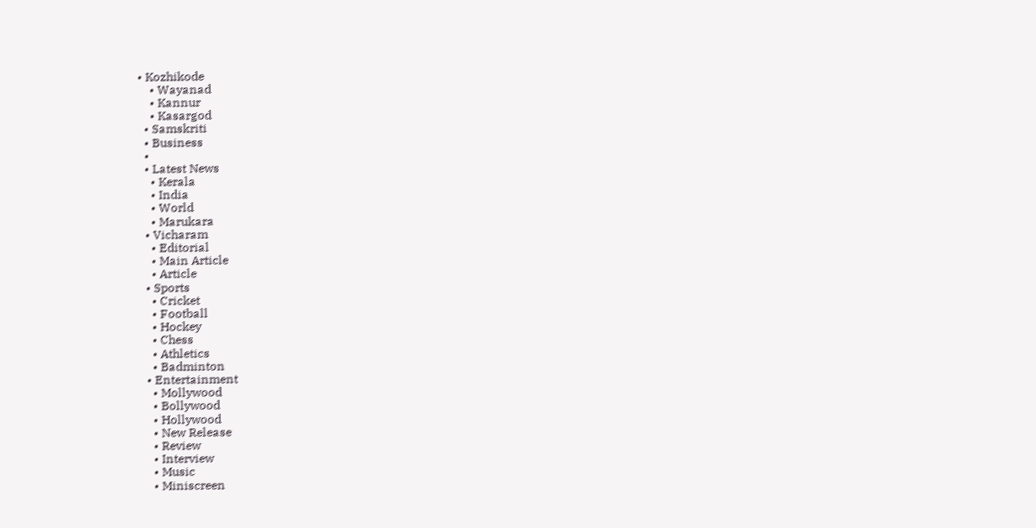• Kozhikode
    • Wayanad
    • Kannur
    • Kasargod
  • Samskriti
  • Business
  •
  • Latest News
    • Kerala
    • India
    • World
    • Marukara
  • Vicharam
    • Editorial
    • Main Article
    • Article
  • Sports
    • Cricket
    • Football
    • Hockey
    • Chess
    • Athletics
    • Badminton
  • Entertainment
    • Mollywood
    • Bollywood
    • Hollywood
    • New Release
    • Review
    • Interview
    • Music
    • Miniscreen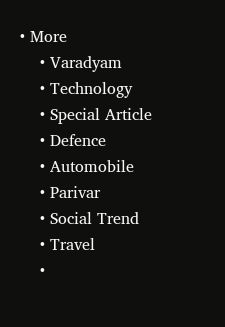• More
    • Varadyam
    • Technology
    • Special Article
    • Defence
    • Automobile
    • Parivar
    • Social Trend
    • Travel
    •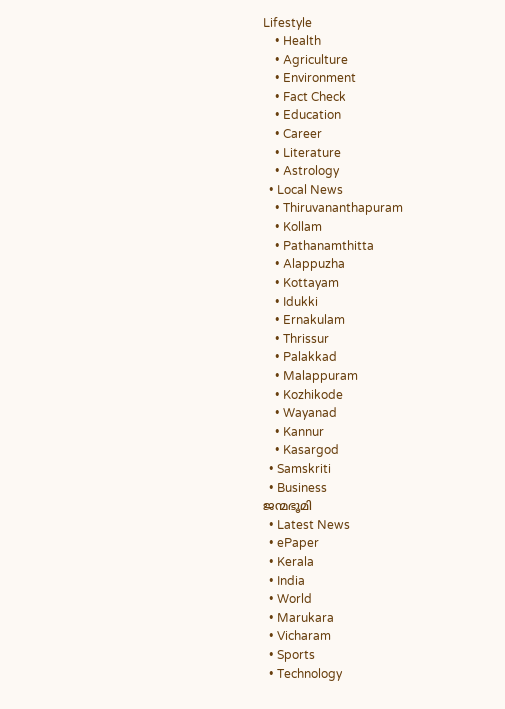Lifestyle
    • Health
    • Agriculture
    • Environment
    • Fact Check
    • Education
    • Career
    • Literature
    • Astrology
  • Local News
    • Thiruvananthapuram
    • Kollam
    • Pathanamthitta
    • Alappuzha
    • Kottayam
    • Idukki
    • Ernakulam
    • Thrissur
    • Palakkad
    • Malappuram
    • Kozhikode
    • Wayanad
    • Kannur
    • Kasargod
  • Samskriti
  • Business
ജന്മഭൂമി
  • Latest News
  • ePaper
  • Kerala
  • India
  • World
  • Marukara
  • Vicharam
  • Sports
  • Technology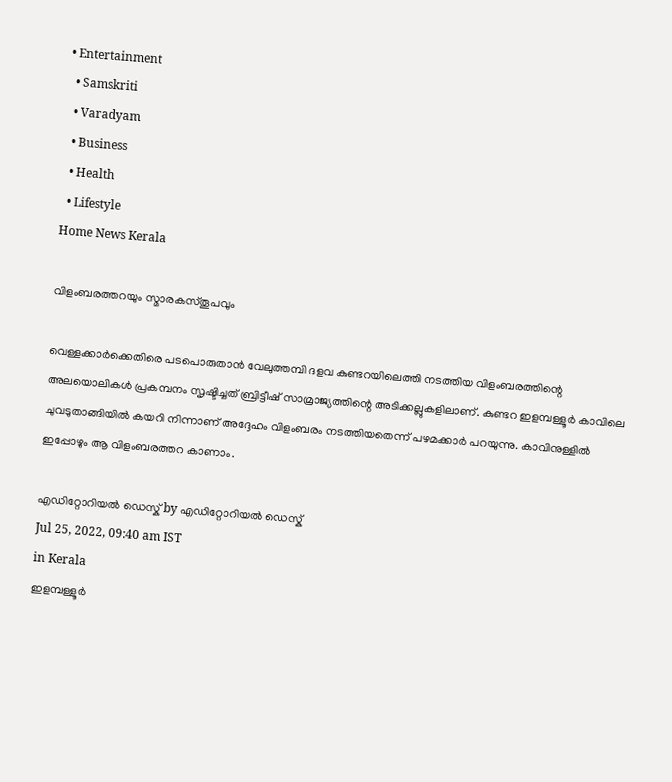• Entertainment
  • Samskriti
  • Varadyam
  • Business
  • Health
  • Lifestyle
Home News Kerala

വിളംബരത്തറയും സ്മാരകസ്തൂപവും

വെള്ളക്കാര്‍ക്കെതിരെ പടപൊരുതാന്‍ വേലുത്തമ്പി ദളവ കുണ്ടറയിലെത്തി നടത്തിയ വിളംബരത്തിന്റെ അലയൊലികള്‍ പ്രകമ്പനം സൃഷ്ടിച്ചത് ബ്രിട്ടീഷ് സാമ്രാജ്യത്തിന്റെ അടിക്കല്ലുകളിലാണ്. കുണ്ടറ ഇളമ്പള്ളൂര്‍ കാവിലെ ചുവടുതാങ്ങിയില്‍ കയറി നിന്നാണ് അദ്ദേഹം വിളംബരം നടത്തിയതെന്ന് പഴമക്കാര്‍ പറയുന്നു. കാവിനുള്ളില്‍ ഇപ്പോഴും ആ വിളംബരത്തറ കാണാം.

എഡിറ്റോറിയൽ ഡെസ്ക് by എഡിറ്റോറിയൽ ഡെസ്ക്
Jul 25, 2022, 09:40 am IST
in Kerala
ഇളമ്പള്ളൂര്‍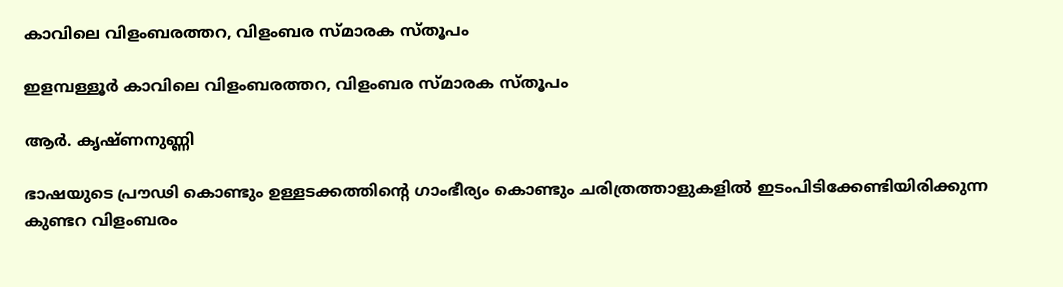കാവിലെ വിളംബരത്തറ, വിളംബര സ്മാരക സ്തൂപം

ഇളമ്പള്ളൂര്‍ കാവിലെ വിളംബരത്തറ, വിളംബര സ്മാരക സ്തൂപം

ആര്‍. കൃഷ്ണനുണ്ണി

ഭാഷയുടെ പ്രൗഢി കൊണ്ടും ഉള്ളടക്കത്തിന്റെ ഗാംഭീര്യം കൊണ്ടും ചരിത്രത്താളുകളില്‍ ഇടംപിടിക്കേണ്ടിയിരിക്കുന്ന കുണ്ടറ വിളംബരം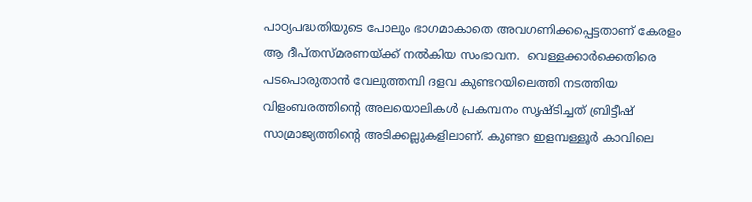പാഠ്യപദ്ധതിയുടെ പോലും ഭാഗമാകാതെ അവഗണിക്കപ്പെട്ടതാണ് കേരളം ആ ദീപ്തസ്മരണയ്‌ക്ക് നല്‍കിയ സംഭാവന.  വെള്ളക്കാര്‍ക്കെതിരെ പടപൊരുതാന്‍ വേലുത്തമ്പി ദളവ കുണ്ടറയിലെത്തി നടത്തിയ വിളംബരത്തിന്റെ അലയൊലികള്‍ പ്രകമ്പനം സൃഷ്ടിച്ചത് ബ്രിട്ടീഷ് സാമ്രാജ്യത്തിന്റെ അടിക്കല്ലുകളിലാണ്. കുണ്ടറ ഇളമ്പള്ളൂര്‍ കാവിലെ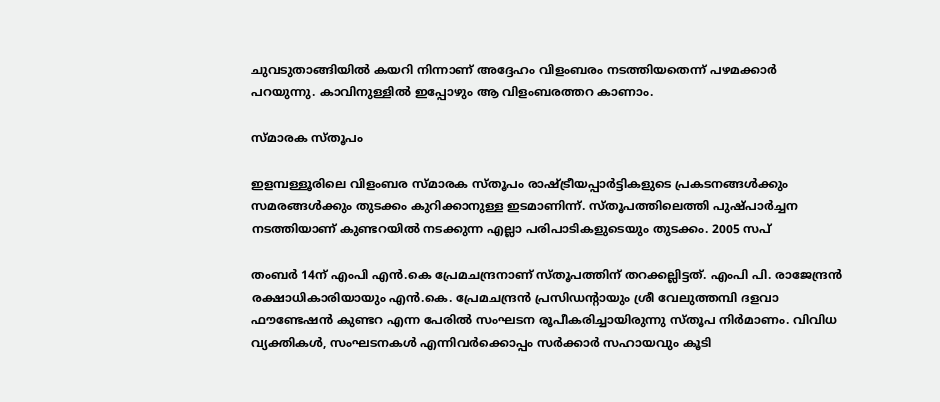ചുവടുതാങ്ങിയില്‍ കയറി നിന്നാണ് അദ്ദേഹം വിളംബരം നടത്തിയതെന്ന് പഴമക്കാര്‍ പറയുന്നു. കാവിനുള്ളില്‍ ഇപ്പോഴും ആ വിളംബരത്തറ കാണാം.

സ്മാരക സ്തൂപം

ഇളമ്പള്ളൂരിലെ വിളംബര സ്മാരക സ്തൂപം രാഷ്‌ട്രീയപ്പാര്‍ട്ടികളുടെ പ്രകടനങ്ങള്‍ക്കും സമരങ്ങള്‍ക്കും തുടക്കം കുറിക്കാനുള്ള ഇടമാണിന്ന്. സ്തൂപത്തിലെത്തി പുഷ്പാര്‍ച്ചന നടത്തിയാണ് കുണ്ടറയില്‍ നടക്കുന്ന എല്ലാ പരിപാടികളുടെയും തുടക്കം. 2005 സപ്

തംബര്‍ 14ന് എംപി എന്‍.കെ പ്രേമചന്ദ്രനാണ് സ്തൂപത്തിന് തറക്കല്ലിട്ടത്. എംപി പി. രാജേന്ദ്രന്‍ രക്ഷാധികാരിയായും എന്‍.കെ. പ്രേമചന്ദ്രന്‍ പ്രസിഡന്റായും ശ്രീ വേലുത്തമ്പി ദളവാ ഫൗണ്ടേഷന്‍ കുണ്ടറ എന്ന പേരില്‍ സംഘടന രൂപീകരിച്ചായിരുന്നു സ്തൂപ നിര്‍മാണം. വിവിധ വ്യക്തികള്‍, സംഘടനകള്‍ എന്നിവര്‍ക്കൊപ്പം സര്‍ക്കാര്‍ സഹായവും കൂടി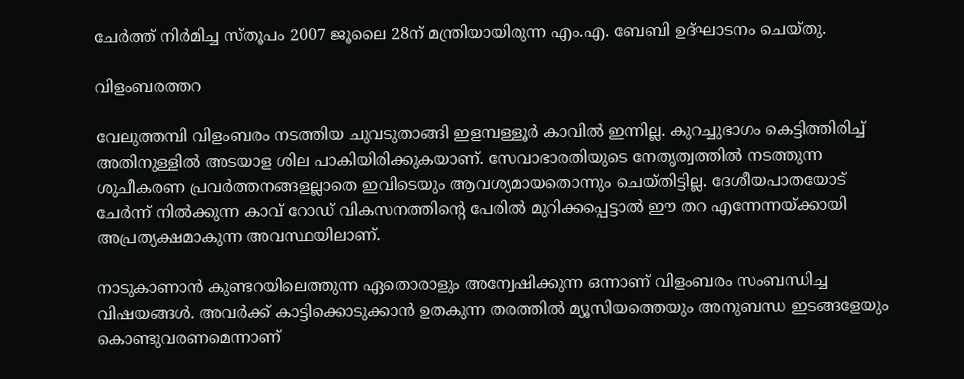ചേര്‍ത്ത് നിര്‍മിച്ച സ്തൂപം 2007 ജൂലൈ 28ന് മന്ത്രിയായിരുന്ന എം.എ. ബേബി ഉദ്ഘാടനം ചെയ്തു.

വിളംബരത്തറ

വേലുത്തമ്പി വിളംബരം നടത്തിയ ചുവടുതാങ്ങി ഇളമ്പള്ളൂര്‍ കാവില്‍ ഇന്നില്ല. കുറച്ചുഭാഗം കെട്ടിത്തിരിച്ച് അതിനുള്ളില്‍ അടയാള ശില പാകിയിരിക്കുകയാണ്. സേവാഭാരതിയുടെ നേതൃത്വത്തില്‍ നടത്തുന്ന ശുചീകരണ പ്രവര്‍ത്തനങ്ങളല്ലാതെ ഇവിടെയും ആവശ്യമായതൊന്നും ചെയ്തിട്ടില്ല. ദേശീയപാതയോട് ചേര്‍ന്ന് നില്‍ക്കുന്ന കാവ് റോഡ് വികസനത്തിന്റെ പേരില്‍ മുറിക്കപ്പെട്ടാല്‍ ഈ തറ എന്നേന്നയ്‌ക്കായി അപ്രത്യക്ഷമാകുന്ന അവസ്ഥയിലാണ്.

നാടുകാണാന്‍ കുണ്ടറയിലെത്തുന്ന ഏതൊരാളും അന്വേഷിക്കുന്ന ഒന്നാണ് വിളംബരം സംബന്ധിച്ച വിഷയങ്ങള്‍. അവര്‍ക്ക് കാട്ടിക്കൊടുക്കാന്‍ ഉതകുന്ന തരത്തില്‍ മ്യൂസിയത്തെയും അനുബന്ധ ഇടങ്ങളേയും കൊണ്ടുവരണമെന്നാണ്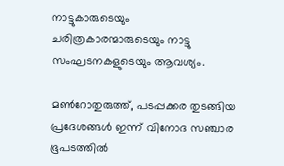നാട്ടുകാരുടെയും ചരിത്രകാരന്മാരുടെയും നാട്ടു സംഘടനകളുടെയും ആവശ്യം.

മണ്‍റോതുരുത്ത്, പടപ്പക്കര തുടങ്ങിയ പ്രദേശങ്ങള്‍ ഇന്ന് വിനോദ സഞ്ചാര ഭൂപടത്തില്‍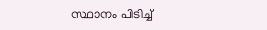സ്ഥാനം പിടിച്ച്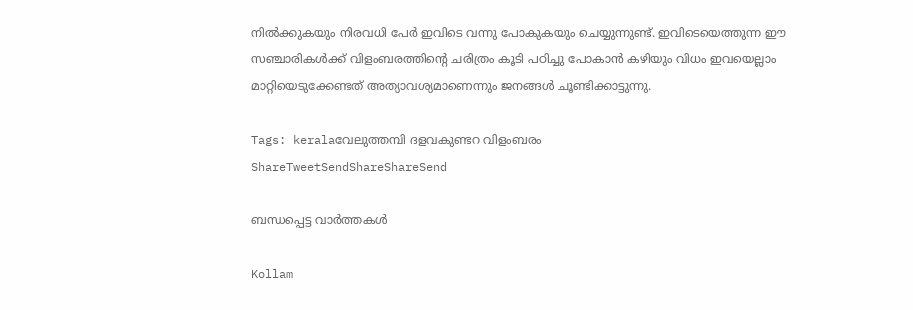നില്‍ക്കുകയും നിരവധി പേര്‍ ഇവിടെ വന്നു പോകുകയും ചെയ്യുന്നുണ്ട്. ഇവിടെയെത്തുന്ന ഈ സഞ്ചാരികള്‍ക്ക് വിളംബരത്തിന്റെ ചരിത്രം കൂടി പഠിച്ചു പോകാന്‍ കഴിയും വിധം ഇവയെല്ലാം മാറ്റിയെടുക്കേണ്ടത് അത്യാവശ്യമാണെന്നും ജനങ്ങള്‍ ചൂണ്ടിക്കാട്ടുന്നു.

Tags: keralaവേലുത്തമ്പി ദളവകുണ്ടറ വിളംബരം
ShareTweetSendShareShareSend

ബന്ധപ്പെട്ട വാര്‍ത്തകള്‍

Kollam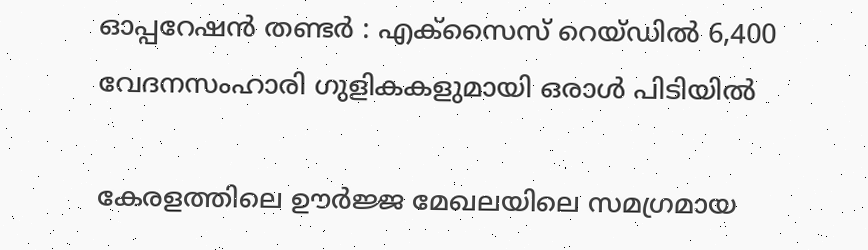ഓപ്പറേഷൻ തണ്ടർ : എക്സൈസ് റെയ്ഡിൽ 6,400 വേദനസംഹാരി ഗുളികകളുമായി ഒരാള്‍ പിടിയില്‍

കേരളത്തിലെ ഊര്‍ജ്ജ മേഖലയിലെ സമഗ്രമായ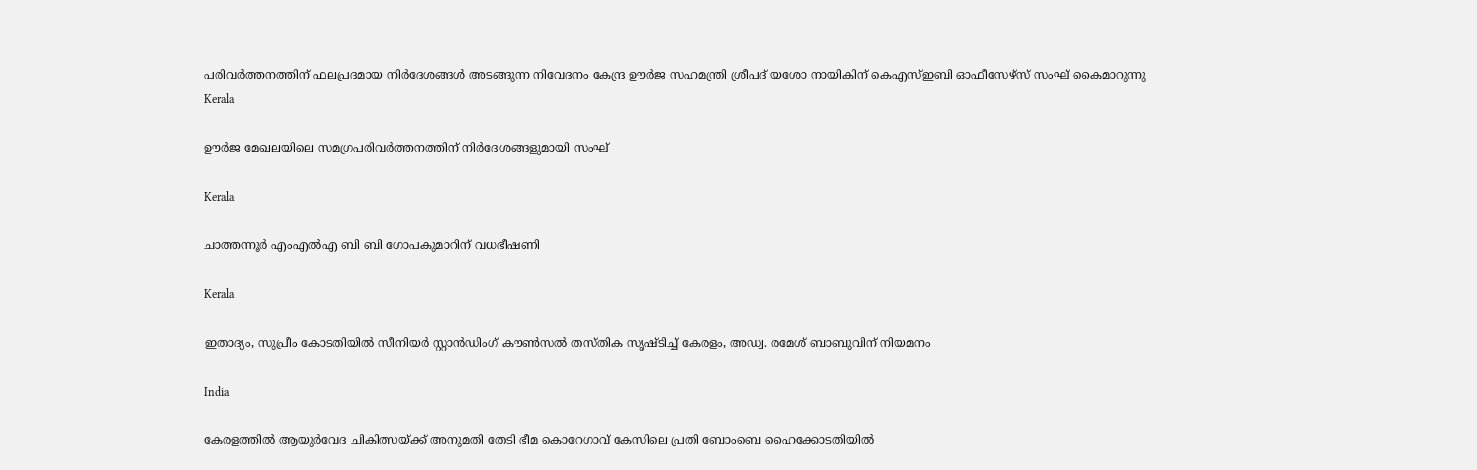പരിവര്‍ത്തനത്തിന് ഫലപ്രദമായ നിര്‍ദേശങ്ങള്‍ അടങ്ങുന്ന നിവേദനം കേന്ദ്ര ഊര്‍ജ സഹമന്ത്രി ശ്രീപദ് യശോ നായികിന് കെഎസ്ഇബി ഓഫീസേഴ്‌സ് സംഘ് കൈമാറുന്നു
Kerala

ഊര്‍ജ മേഖലയിലെ സമഗ്രപരിവര്‍ത്തനത്തിന് നിര്‍ദേശങ്ങളുമായി സംഘ്

Kerala

ചാത്തന്നൂര്‍ എംഎല്‍എ ബി ബി ഗോപകുമാറിന് വധഭീഷണി

Kerala

ഇതാദ്യം, സുപ്രീം കോടതിയില്‍ സീനിയര്‍ സ്റ്റാന്‍ഡിംഗ് കൗണ്‍സല്‍ തസ്തിക സൃഷ്ടിച്ച് കേരളം, അഡ്വ. രമേശ് ബാബുവിന് നിയമനം

India

കേരളത്തില്‍ ആയുര്‍വേദ ചികിത്സയ്‌ക്ക് അനുമതി തേടി ഭീമ കൊറേഗാവ് കേസിലെ പ്രതി ബോംബെ ഹൈക്കോടതിയില്‍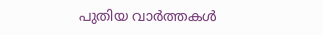പുതിയ വാര്‍ത്തകള്‍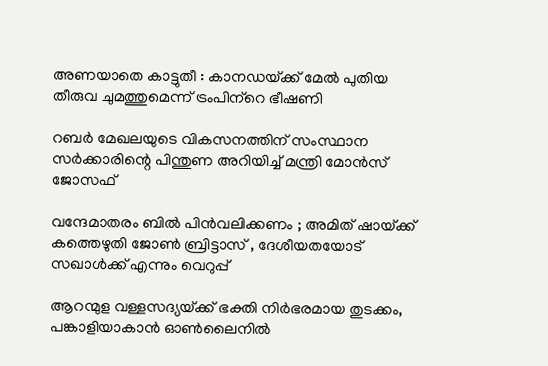അണയാതെ കാട്ടുതീ : കാനഡയ്‌ക്ക് മേല്‍ പുതിയ തീരുവ ചുമത്തുമെന്ന് ട്രംപിന്‌റെ ഭീഷണി

റബര്‍ മേഖലയുടെ വികസനത്തിന് സംസ്ഥാന സര്‍ക്കാരിന്റെ പിന്തുണ അറിയിച്ച് മന്ത്രി മോന്‍സ് ജോസഫ്

വന്ദേമാതരം ബിൽ പിൻവലിക്കണം ; അമിത് ഷായ്‌ക്ക് കത്തെഴുതി ജോൺ ബ്രിട്ടാസ് , ദേശീയതയോട് സഖാൾക്ക് എന്നും വെറുപ്പ്

ആറന്മുള വള്ളസദ്യയ്‌ക്ക് ഭക്തി നിര്‍ഭരമായ തുടക്കം, പങ്കാളിയാകാന്‍ ഓണ്‍ലൈനില്‍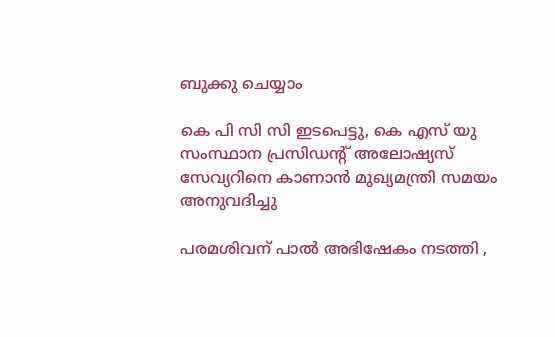ബുക്കു ചെയ്യാം

കെ പി സി സി ഇടപെട്ടു, കെ എസ് യു സംസ്ഥാന പ്രസിഡന്റ് അലോഷ്യസ് സേവ്യറിനെ കാണാന്‍ മുഖ്യമന്ത്രി സമയം അനുവദിച്ചു

പരമശിവന് പാൽ അഭിഷേകം നടത്തി ,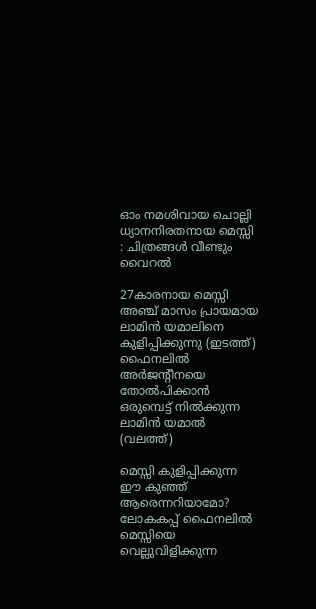ഓം നമശിവായ ചൊല്ലി ധ്യാനനിരതനായ മെസ്സി : ചിത്രങ്ങൾ വീണ്ടും വൈറൽ

27കാരനായ മെസ്സി അഞ്ച് മാസം പ്രായമായ ലാമിന്‍ യമാലിനെ കുളിപ്പിക്കുന്നു (ഇടത്ത്) ഫൈനലില്‍ അര്‍ജന്‍റീനയെ തോല്‍പിക്കാന്‍ ഒരുമ്പെട്ട് നില്‍ക്കുന്ന ലാമിന്‍ യമാല്‍ (വലത്ത്)

മെസ്സി കുളിപ്പിക്കുന്ന ഈ കുഞ്ഞ് ആരെന്നറിയാമോ? ലോകകപ്പ് ഫൈനലില്‍ മെസ്സിയെ വെല്ലുവിളിക്കുന്ന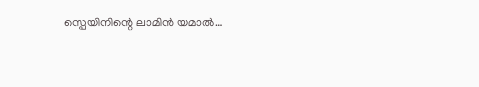സ്പെയിനിന്റെ ലാമിന്‍ യമാല്‍…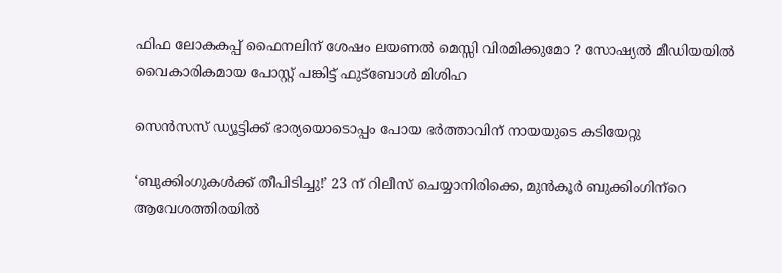ഫിഫ ലോകകപ്പ് ഫൈനലിന് ശേഷം ലയണൽ മെസ്സി വിരമിക്കുമോ ? സോഷ്യൽ മീഡിയയിൽ വൈകാരികമായ പോസ്റ്റ് പങ്കിട്ട് ഫുട്ബോൾ മിശിഹ

സെന്‍സസ് ഡ്യൂട്ടിക്ക് ഭാര്യയൊടൊപ്പം പോയ ഭര്‍ത്താവിന് നായയുടെ കടിയേറ്റു

‘ബുക്കിംഗുകള്‍ക്ക് തീപിടിച്ചു!’ 23 ന് റിലീസ് ചെയ്യാനിരിക്കെ, മുന്‍കൂര്‍ ബുക്കിംഗിന്‌റെ ആവേശത്തിരയില്‍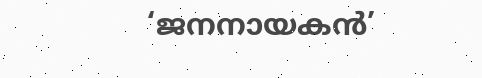‘ജനനായകന്‍’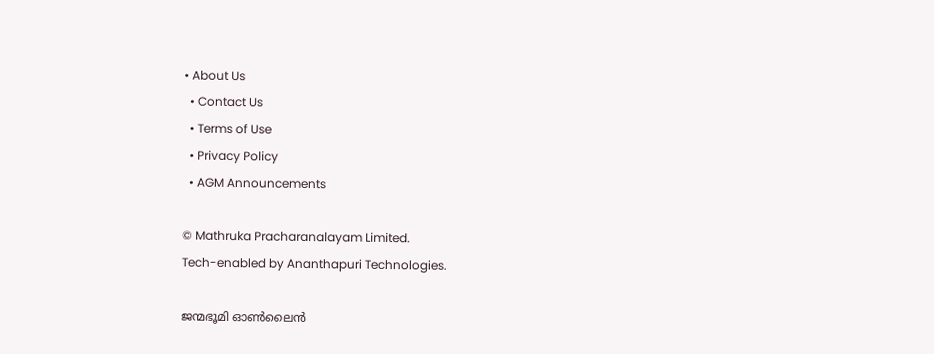• About Us
  • Contact Us
  • Terms of Use
  • Privacy Policy
  • AGM Announcements

© Mathruka Pracharanalayam Limited.
Tech-enabled by Ananthapuri Technologies.

ജന്മഭൂമി ഓണ്‍ലൈന്‍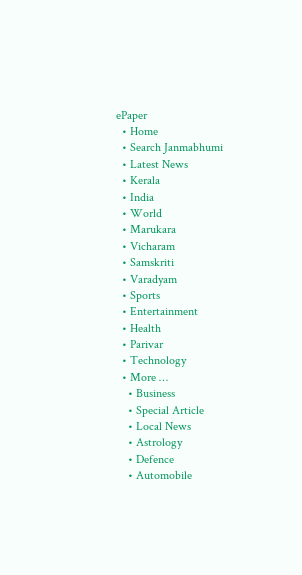ePaper
  • Home
  • Search Janmabhumi
  • Latest News
  • Kerala
  • India
  • World
  • Marukara
  • Vicharam
  • Samskriti
  • Varadyam
  • Sports
  • Entertainment
  • Health
  • Parivar
  • Technology
  • More …
    • Business
    • Special Article
    • Local News
    • Astrology
    • Defence
    • Automobile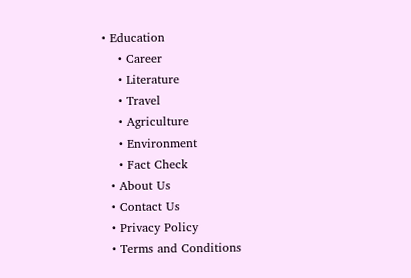• Education
    • Career
    • Literature
    • Travel
    • Agriculture
    • Environment
    • Fact Check
  • About Us
  • Contact Us
  • Privacy Policy
  • Terms and Conditions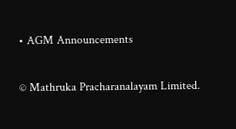• AGM Announcements

© Mathruka Pracharanalayam Limited.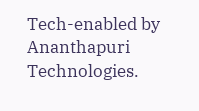Tech-enabled by Ananthapuri Technologies.